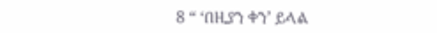8 “ ‘በዚያን ቀን’ ይላል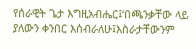የሰራዊት ጌታ እግዚአብሔር፤‘በጫንቃቸው ላይ ያለውን ቀንበር እሰብራለሁ፤እስራታቸውንም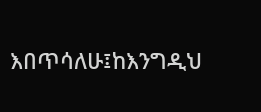እበጥሳለሁ፤ከእንግዲህ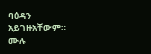ባዕዳን አይገዙአቸውም።
ሙሉ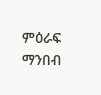ምዕራፍ ማንበብ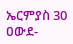ኤርምያስ 30
ዐውደ-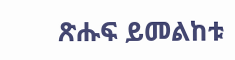ጽሑፍ ይመልከቱ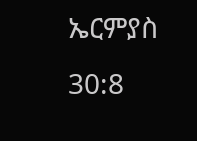ኤርምያስ 30:8